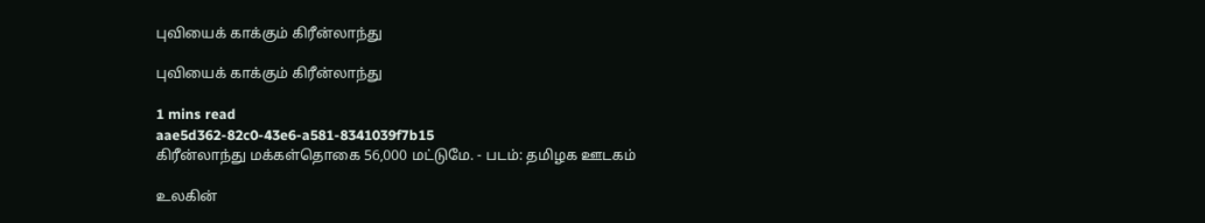புவியைக் காக்கும் கிரீன்லாந்து

புவியைக் காக்கும் கிரீன்லாந்து

1 mins read
aae5d362-82c0-43e6-a581-8341039f7b15
கிரீன்லாந்து மக்கள்தொகை 56,000 மட்டுமே. - படம்: தமிழக ஊடகம்

உலகின்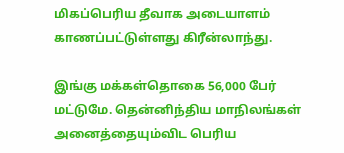மிகப்பெரிய தீவாக அடையாளம் காணப்பட்டுள்ளது கிரீன்லாந்து.

இங்கு மக்கள்தொகை 56,000 பேர் மட்டுமே. தென்னிந்திய மாநிலங்கள் அனைத்தையும்விட பெரிய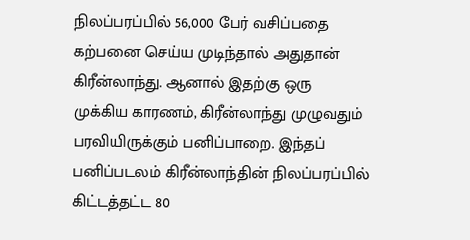நிலப்பரப்பில் 56,000 பேர் வசிப்பதை கற்பனை செய்ய முடிந்தால் அதுதான் கிரீன்லாந்து. ஆனால் இதற்கு ஒரு முக்கிய காரணம், கிரீன்லாந்து முழுவதும் பரவியிருக்கும் பனிப்பாறை. இந்தப் பனிப்படலம் கிரீன்லாந்தின் நிலப்பரப்பில் கிட்டத்தட்ட 80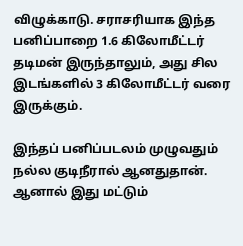விழுக்காடு. சராசரியாக இந்த பனிப்பாறை 1.6 கிலோமீட்டர் தடிமன் இருந்தாலும், அது சில இடங்களில் 3 கிலோமீட்டர் வரை இருக்கும்.

இந்தப் பனிப்படலம் முழுவதும் நல்ல குடிநீரால் ஆனதுதான். ஆனால் இது மட்டும்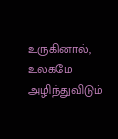உருகினால், உலகமே அழிந்துவிடும்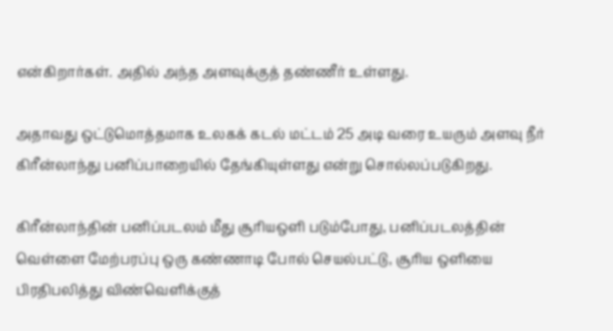என்கிறார்கள். அதில் அந்த அளவுக்குத் தண்ணீர் உள்ளது.

அதாவது ஒட்டுமொத்தமாக உலகக் கடல் மட்டம் 25 அடி வரை உயரும் அளவு நீர் கிரீன்லாந்து பனிப்பாறையில் தேங்கியுள்ளது என்று சொல்லப்படுகிறது.

கிரீன்லாந்தின் பனிப்படலம் மீது சூரியஒளி படும்போது, பனிப்படலத்தின் வெள்ளை மேற்பரப்பு ஒரு கண்ணாடி போல் செயல்பட்டு, சூரிய ஒளியை பிரதிபலித்து விண்வெளிக்குத்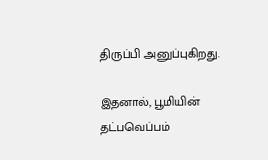திருப்பி அனுப்புகிறது.

இதனால், பூமியின் தட்பவெப்பம்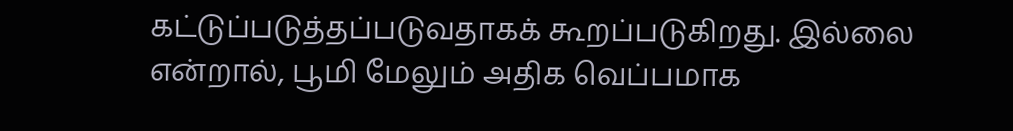கட்டுப்படுத்தப்படுவதாகக் கூறப்படுகிறது. இல்லை என்றால், பூமி மேலும் அதிக வெப்பமாக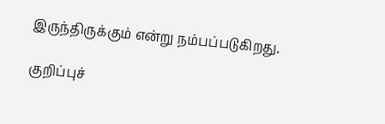இருந்திருக்கும் என்று நம்பப்படுகிறது.

குறிப்புச்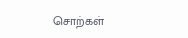சொற்கள்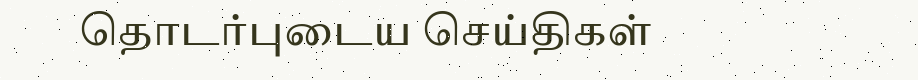தொடர்புடைய செய்திகள்